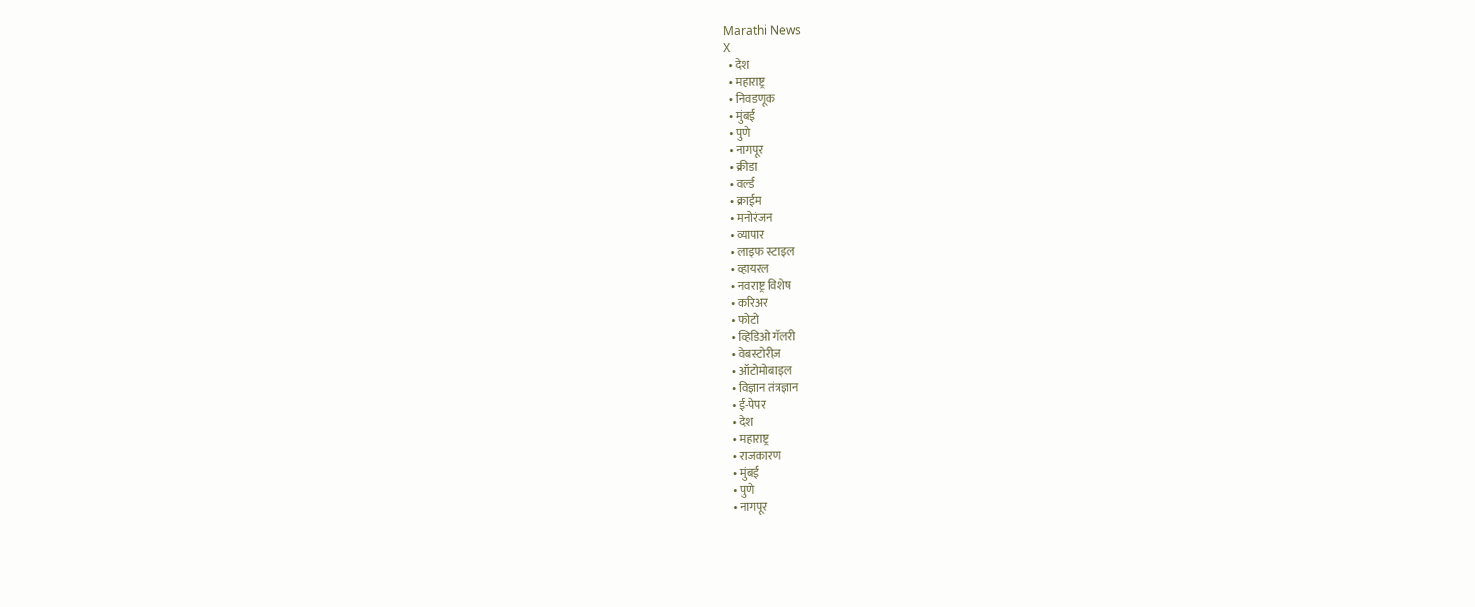Marathi News
X
  • देश
  • महाराष्ट्र
  • निवडणूक
  • मुंबई
  • पुणे
  • नागपूर
  • क्रीडा
  • वर्ल्ड
  • क्राईम
  • मनोरंजन
  • व्यापार
  • लाइफ स्टाइल
  • व्हायरल
  • नवराष्ट्र विशेष
  • करिअर
  • फोटो
  • व्हिडिओ गॅलरी
  • वेबस्टोरीज़
  • ऑटोमोबाइल
  • विज्ञान तंत्रज्ञान
  • ई-पेपर
  • देश
  • महाराष्ट्र
  • राजकारण
  • मुंबई
  • पुणे
  • नागपूर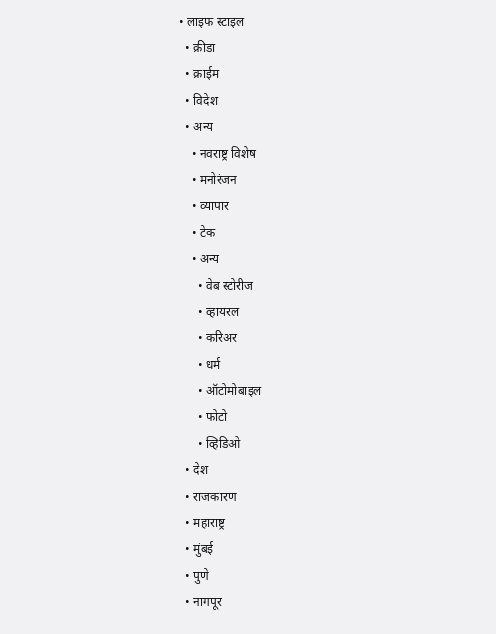• लाइफ स्टाइल
  • क्रीडा
  • क्राईम
  • विदेश
  • अन्य
    • नवराष्ट्र विशेष
    • मनोरंजन
    • व्यापार
    • टेक
    • अन्य
      • वेब स्टोरीज
      • व्हायरल
      • करिअर
      • धर्म
      • ऑटोमोबाइल
      • फोटो
      • व्हिडिओ
  • देश
  • राजकारण
  • महाराष्ट्र
  • मुंबई
  • पुणे
  • नागपूर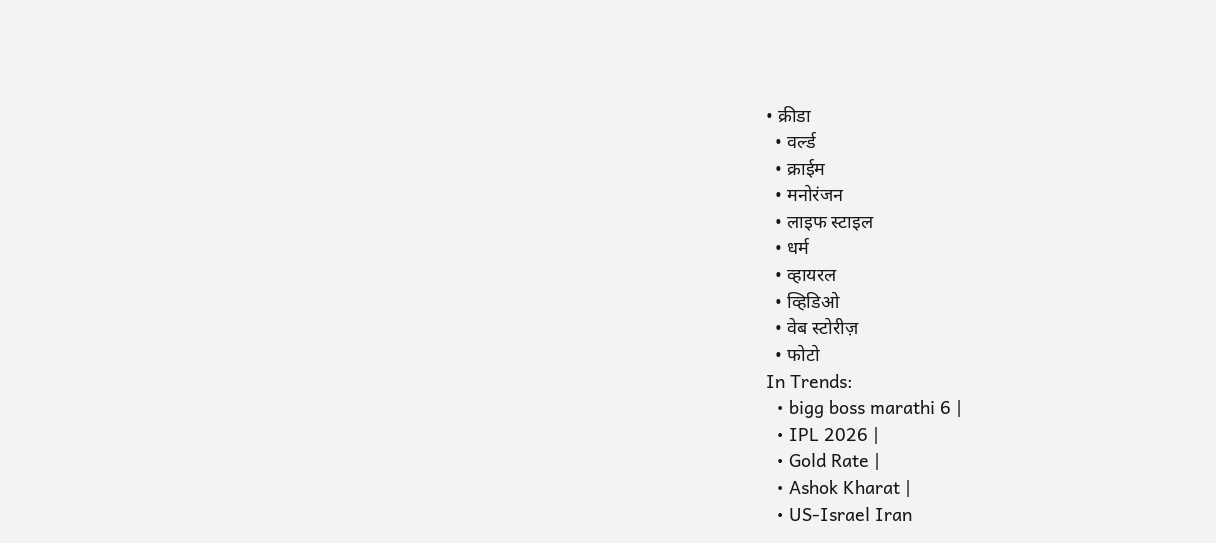• क्रीडा
  • वर्ल्ड
  • क्राईम
  • मनोरंजन
  • लाइफ स्टाइल
  • धर्म
  • व्हायरल
  • व्हिडिओ
  • वेब स्टोरीज़
  • फोटो
In Trends:
  • bigg boss marathi 6 |
  • IPL 2026 |
  • Gold Rate |
  • Ashok Kharat |
  • US-Israel Iran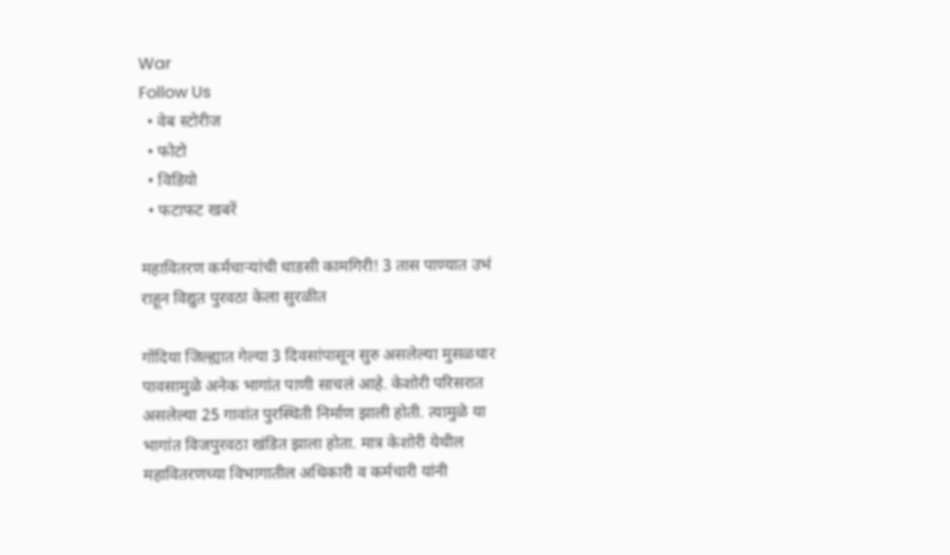War
Follow Us
  • वेब स्टोरीज
  • फोटो
  • विडियो
  • फटाफट खबरें

महावितरण कर्मचाऱ्यांची धाडसी कामगिरी! 3 तास पाण्यात उभं राहून विद्युत पुरवठा केला सुरळीत

गोंदिया जिल्ह्यात गेल्या 3 दिवसांपासून सुरु असलेल्या मुसळधार पावसामुळे अनेक भागांत पाणी साचलं आहे. केशोरी परिसरात असलेल्या 25 गावांत पुरस्थिती निर्माण झाली होती. त्यामुळे या भागांत विजपुरवठा खंडित झाला होता. मात्र केशोरी येथील महावितरणच्या विभागातील अधिकारी व कर्मचारी यांनी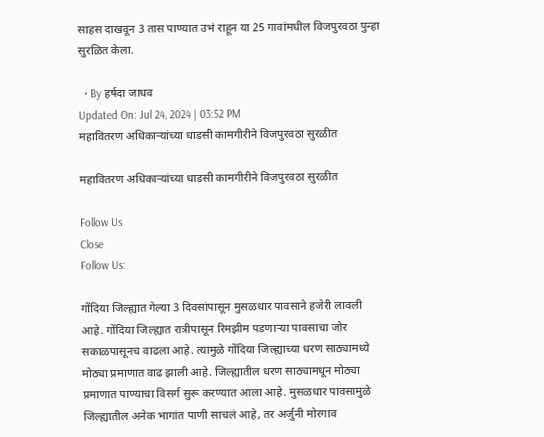साहस दाखवून 3 तास पाण्यात उभं राहून या 25 गावांमधील विजपुरवठा पुन्हा सुरळित केला.

  • By हर्षदा जाधव
Updated On: Jul 24, 2024 | 03:52 PM
महावितरण अधिकाऱ्यांच्या धाडसी कामगीरीने विजपुरवठा सुरळीत

महावितरण अधिकाऱ्यांच्या धाडसी कामगीरीने विजपुरवठा सुरळीत

Follow Us
Close
Follow Us:

गोंदिया जिल्ह्यात गेल्या 3 दिवसांपासून मुसळधार पावसाने हजेरी लावली आहे. गोंदिया जिल्ह्यात रात्रीपासून रिमझीम पडणाऱ्या पावसाचा जोर सकाळपासूनच वाढला आहे. त्यामुळे गोंदिया जिल्ह्याच्या धरण साठ्यामध्ये मोठ्या प्रमाणात वाढ झाली आहे. जिल्ह्यातील धरण साठ्यामधून मोठ्या प्रमाणात पाण्याचा विसर्ग सुरू करण्यात आला आहे. मुसळधार पावसामुळे जिल्ह्यातील अनेक भागांत पाणी साचलं आहे, तर अर्जुनी मोरगाव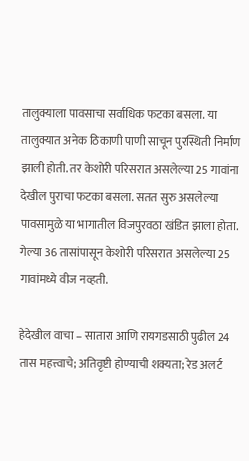तालुक्याला पावसाचा सर्वाधिक फटका बसला. या तालुक्यात अनेक ठिकाणी पाणी साचून पुरस्थिती निर्माण झाली होती. तर केशोरी परिसरात असलेल्या 25 गावांना देखील पुराचा फटका बसला. सतत सुरु असलेल्या पावसामुळे या भागातील विजपुरवठा खंडित झाला होता. गेल्या 36 तासांपासून केशोरी परिसरात असलेल्या 25 गावांमध्ये वीज नव्हती.

हेदेखील वाचा – सातारा आणि रायगडसाठी पुढील 24 तास महत्त्वाचे; अतिवृष्टी होण्याची शक्यता; रेड अलर्ट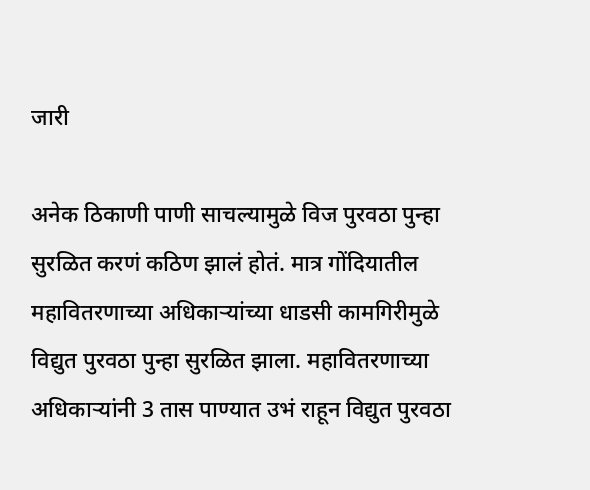जारी

अनेक ठिकाणी पाणी साचल्यामुळे विज पुरवठा पुन्हा सुरळित करणं कठिण झालं होतं. मात्र गोंदियातील महावितरणाच्या अधिकाऱ्यांच्या धाडसी कामगिरीमुळे विद्युत पुरवठा पुन्हा सुरळित झाला. महावितरणाच्या अधिकाऱ्यांनी 3 तास पाण्यात उभं राहून विद्युत पुरवठा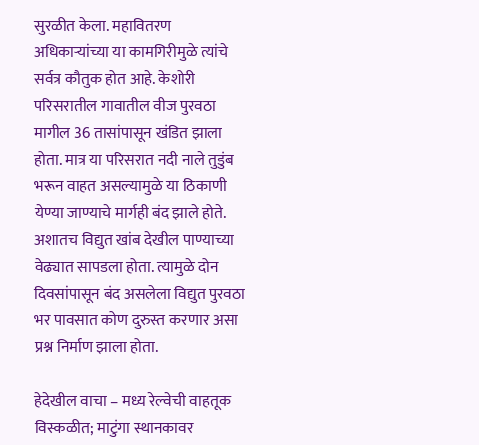सुरळीत केला. महावितरण अधिकाऱ्यांच्या या कामगिरीमुळे त्यांचे सर्वत्र कौतुक होत आहे. केशोरी परिसरातील गावातील वीज पुरवठा मागील 36 तासांपासून खंडित झाला होता. मात्र या परिसरात नदी नाले तुडुंब भरून वाहत असल्यामुळे या ठिकाणी येण्या जाण्याचे मार्गही बंद झाले होते. अशातच विद्युत खांब देखील पाण्याच्या वेढ्यात सापडला होता. त्यामुळे दोन दिवसांपासून बंद असलेला विद्युत पुरवठा भर पावसात कोण दुरुस्त करणार असा प्रश्न निर्माण झाला होता.

हेदेखील वाचा – मध्य रेल्वेची वाहतूक विस्कळीत; माटुंगा स्थानकावर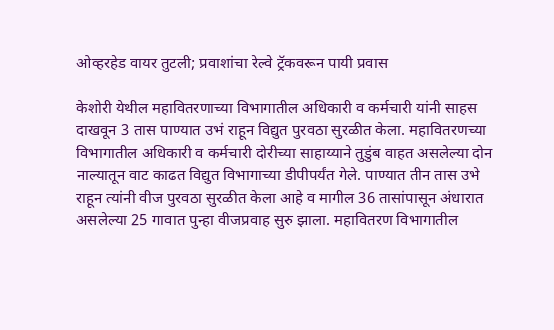ओव्हरहेड वायर तुटली; प्रवाशांचा रेल्वे ट्रॅकवरून पायी प्रवास

केशोरी येथील महावितरणाच्या विभागातील अधिकारी व कर्मचारी यांनी साहस दाखवून 3 तास पाण्यात उभं राहून विद्युत पुरवठा सुरळीत केला. महावितरणच्या विभागातील अधिकारी व कर्मचारी दोरीच्या साहाय्याने तुडुंब वाहत असलेल्या दोन नाल्यातून वाट काढत विद्युत विभागाच्या डीपीपर्यंत गेले. पाण्यात तीन तास उभे राहून त्यांनी वीज पुरवठा सुरळीत केला आहे व मागील 36 तासांपासून अंधारात असलेल्या 25 गावात पुन्हा वीजप्रवाह सुरु झाला. महावितरण विभागातील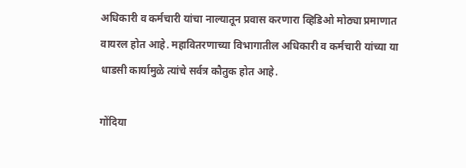अधिकारी व कर्मचारी यांचा नाल्यातून प्रवास करणारा व्हिडिओ मोठ्या प्रमाणात वायरल होत आहे. महावितरणाच्या विभागातील अधिकारी व कर्मचारी यांच्या या धाडसी कार्यामुळे त्यांचे सर्वत्र कौतुक होत आहे.

गोंदिया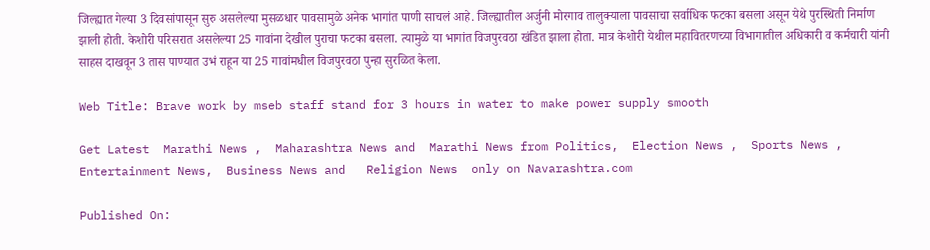जिल्ह्यात गेल्या 3 दिवसांपासून सुरु असलेल्या मुसळधार पावसामुळे अनेक भागांत पाणी साचलं आहे. जिल्ह्यातील अर्जुनी मोरगाव तालुक्याला पावसाचा सर्वाधिक फटका बसला असून येथे पुरस्थिती निर्माण झाली होती. केशोरी परिसरात असलेल्या 25 गावांना देखील पुराचा फटका बसला. त्यामुळे या भागांत विजपुरवठा खंडित झाला होता. मात्र केशोरी येथील महावितरणच्या विभागातील अधिकारी व कर्मचारी यांनी साहस दाखवून 3 तास पाण्यात उभं राहून या 25 गावांमधील विजपुरवठा पुन्हा सुरळित केला.

Web Title: Brave work by mseb staff stand for 3 hours in water to make power supply smooth

Get Latest  Marathi News ,  Maharashtra News and  Marathi News from Politics,  Election News ,  Sports News ,  Entertainment News,  Business News and   Religion News  only on Navarashtra.com

Published On: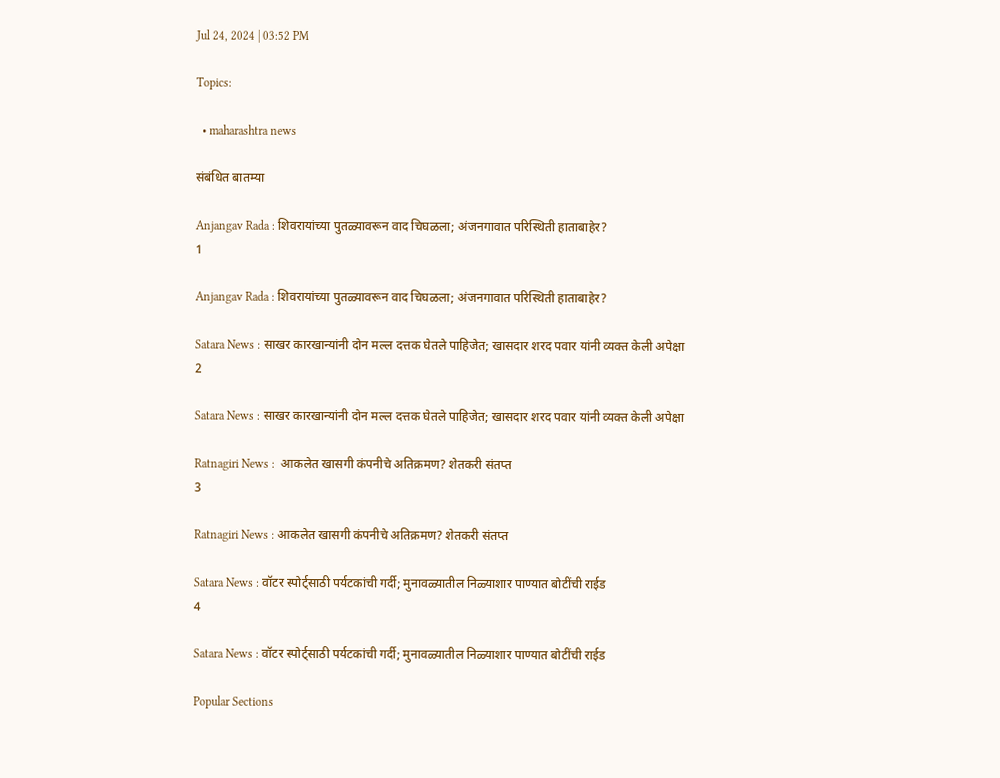Jul 24, 2024 | 03:52 PM

Topics:

  • maharashtra news

संबंधित बातम्या

Anjangav Rada : शिवरायांच्या पुतळ्यावरून वाद चिघळला; अंजनगावात परिस्थिती हाताबाहेर?
1

Anjangav Rada : शिवरायांच्या पुतळ्यावरून वाद चिघळला; अंजनगावात परिस्थिती हाताबाहेर?

Satara News : साखर कारखान्यांनी दोन मल्ल दत्तक घेतले पाहिजेत; खासदार शरद पवार यांनी व्यक्त केली अपेक्षा
2

Satara News : साखर कारखान्यांनी दोन मल्ल दत्तक घेतले पाहिजेत; खासदार शरद पवार यांनी व्यक्त केली अपेक्षा

Ratnagiri News :  आकलेत खासगी कंपनीचे अतिक्रमण? शेतकरी संतप्त
3

Ratnagiri News : आकलेत खासगी कंपनीचे अतिक्रमण? शेतकरी संतप्त

Satara News : वॉटर स्पोर्ट्साठी पर्यटकांची गर्दी; मुनावळ्यातील निळ्याशार पाण्यात बोटींची राईड
4

Satara News : वॉटर स्पोर्ट्साठी पर्यटकांची गर्दी; मुनावळ्यातील निळ्याशार पाण्यात बोटींची राईड

Popular Sections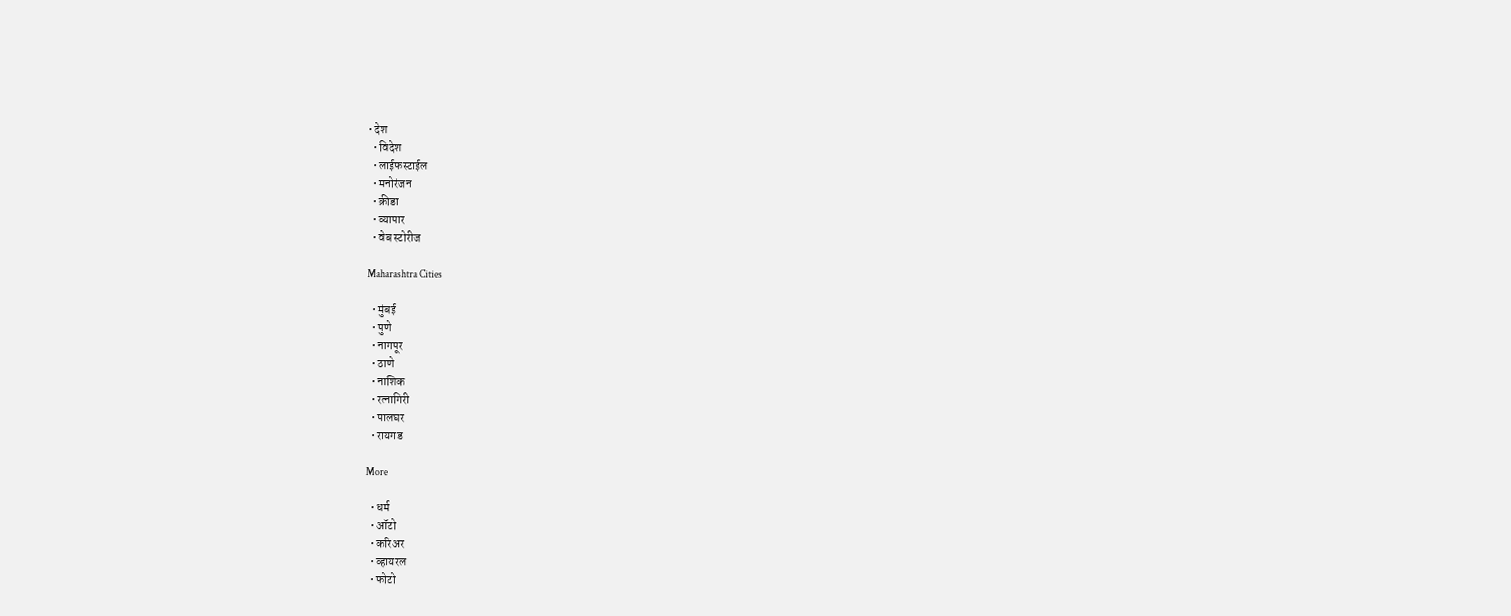• देश
  • विदेश
  • लाईफस्टाईल
  • मनोरंजन
  • क्रीडा
  • व्यापार
  • वेब स्टोरीज

Maharashtra Cities

  • मुंबई
  • पुणे
  • नागपूर
  • ठाणे
  • नाशिक
  • रत्नागिरी
  • पालघर
  • रायगड

More

  • धर्म
  • ऑटो
  • करिअर
  • व्हायरल
  • फोटो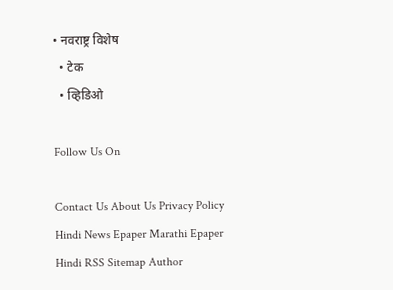• नवराष्ट्र विशेष
  • टेक
  • व्हिडिओ

Follow Us On

Contact Us About Us Privacy Policy
Hindi News Epaper Marathi Epaper Hindi RSS Sitemap Author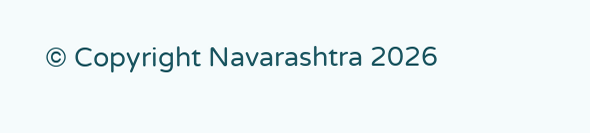© Copyright Navarashtra 2026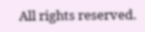All rights reserved.